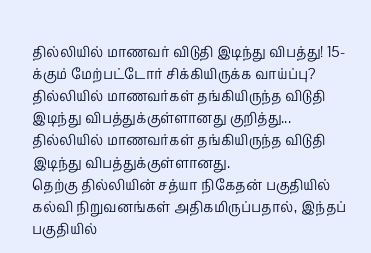தில்லியில் மாணவர் விடுதி இடிந்து விபத்து! 15-க்கும் மேற்பட்டோர் சிக்கியிருக்க வாய்ப்பு?
தில்லியில் மாணவர்கள் தங்கியிருந்த விடுதி இடிந்து விபத்துக்குள்ளானது குறித்து...
தில்லியில் மாணவர்கள் தங்கியிருந்த விடுதி இடிந்து விபத்துக்குள்ளானது.
தெற்கு தில்லியின் சத்யா நிகேதன் பகுதியில் கல்வி நிறுவனங்கள் அதிகமிருப்பதால், இந்தப் பகுதியில்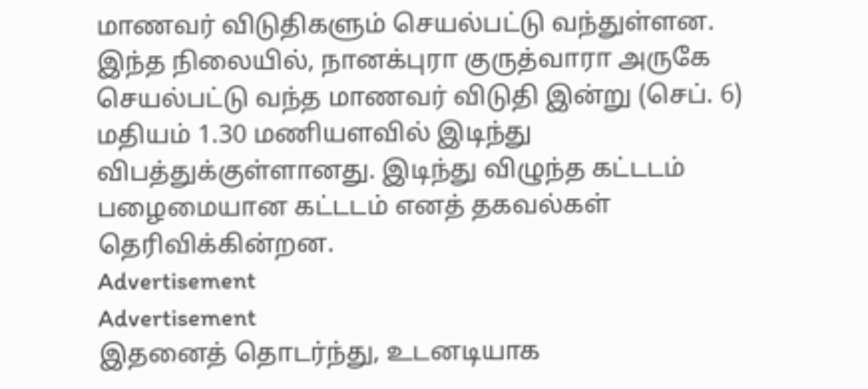மாணவர் விடுதிகளும் செயல்பட்டு வந்துள்ளன.
இந்த நிலையில், நானக்புரா குருத்வாரா அருகே செயல்பட்டு வந்த மாணவர் விடுதி இன்று (செப். 6) மதியம் 1.30 மணியளவில் இடிந்து விபத்துக்குள்ளானது. இடிந்து விழுந்த கட்டடம் பழைமையான கட்டடம் எனத் தகவல்கள் தெரிவிக்கின்றன.
Advertisement
Advertisement
இதனைத் தொடர்ந்து, உடனடியாக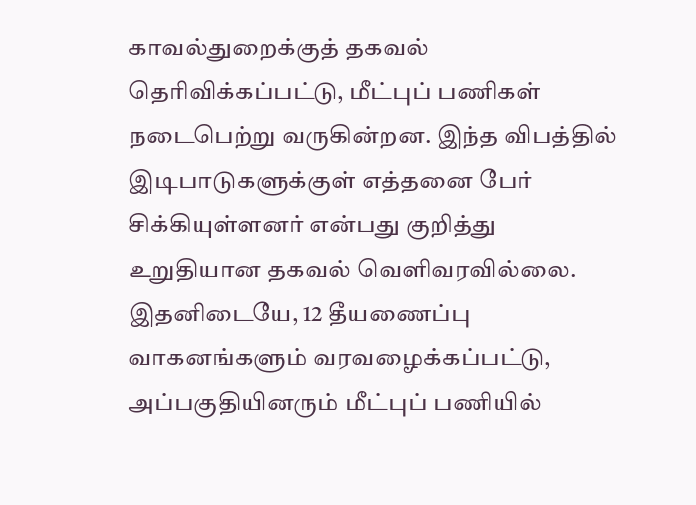காவல்துறைக்குத் தகவல் தெரிவிக்கப்பட்டு, மீட்புப் பணிகள் நடைபெற்று வருகின்றன. இந்த விபத்தில் இடிபாடுகளுக்குள் எத்தனை பேர் சிக்கியுள்ளனர் என்பது குறித்து உறுதியான தகவல் வெளிவரவில்லை.
இதனிடையே, 12 தீயணைப்பு வாகனங்களும் வரவழைக்கப்பட்டு, அப்பகுதியினரும் மீட்புப் பணியில்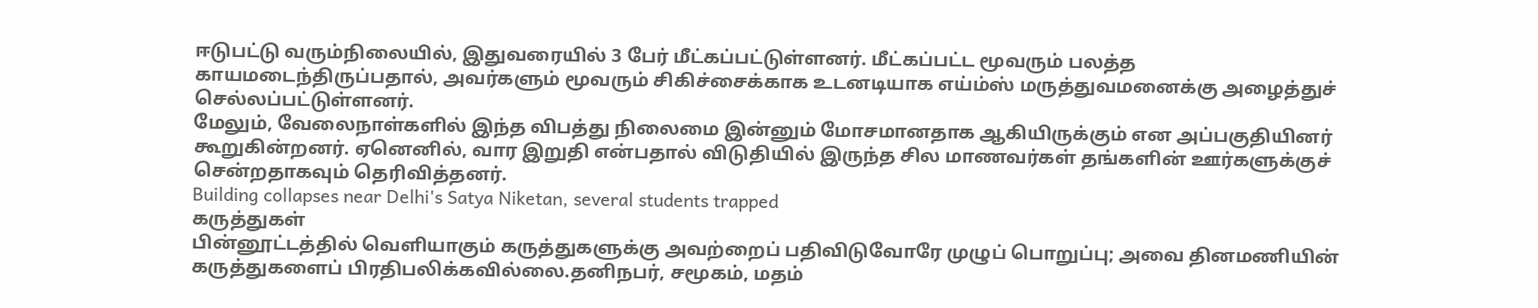ஈடுபட்டு வரும்நிலையில், இதுவரையில் 3 பேர் மீட்கப்பட்டுள்ளனர். மீட்கப்பட்ட மூவரும் பலத்த காயமடைந்திருப்பதால், அவர்களும் மூவரும் சிகிச்சைக்காக உடனடியாக எய்ம்ஸ் மருத்துவமனைக்கு அழைத்துச் செல்லப்பட்டுள்ளனர்.
மேலும், வேலைநாள்களில் இந்த விபத்து நிலைமை இன்னும் மோசமானதாக ஆகியிருக்கும் என அப்பகுதியினர் கூறுகின்றனர். ஏனெனில், வார இறுதி என்பதால் விடுதியில் இருந்த சில மாணவர்கள் தங்களின் ஊர்களுக்குச் சென்றதாகவும் தெரிவித்தனர்.
Building collapses near Delhi's Satya Niketan, several students trapped
கருத்துகள்
பின்னூட்டத்தில் வெளியாகும் கருத்துகளுக்கு அவற்றைப் பதிவிடுவோரே முழுப் பொறுப்பு; அவை தினமணியின் கருத்துகளைப் பிரதிபலிக்கவில்லை.தனிநபர், சமூகம், மதம்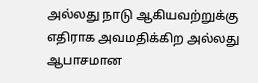அல்லது நாடு ஆகியவற்றுக்கு எதிராக அவமதிக்கிற அல்லது ஆபாசமான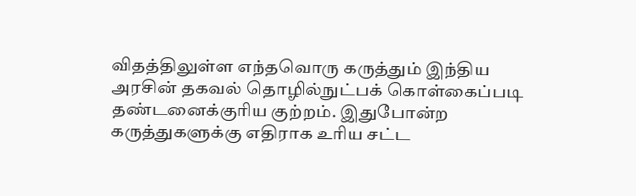விதத்திலுள்ள எந்தவொரு கருத்தும் இந்திய அரசின் தகவல் தொழில்நுட்பக் கொள்கைப்படி தண்டனைக்குரிய குற்றம். இதுபோன்ற கருத்துகளுக்கு எதிராக உரிய சட்ட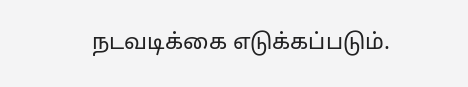நடவடிக்கை எடுக்கப்படும்.